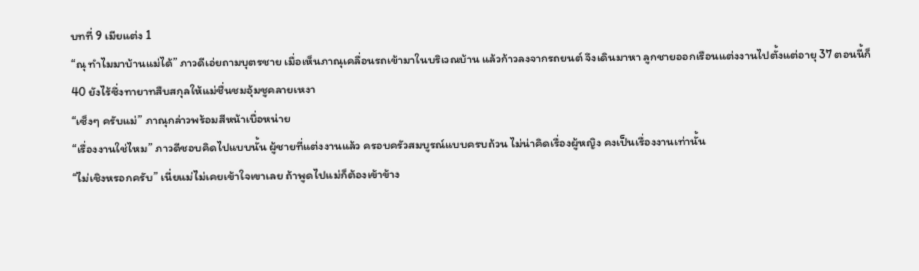บทที่ 9 เมียแต่ง 1
“ณุ ทำไมมาบ้านแม่ได้” ภาวดีเอ่ยถามบุตรชาย เมื่อเห็นภาณุเคลื่อนรถเข้ามาในบริเวณบ้าน แล้วก้าวลงจากรถยนต์ จึงเดินมาหา ลูกชายออกเรือนแต่งงานไปตั้งแต่อายุ 37 ตอนนี้ก็ 40 ยังไร้ซึ่งทายาทสืบสกุลให้แม่ชื่นชมอุ้มชูคลายเหงา
“เซ็งๆ ครับแม่” ภาณุกล่าวพร้อมสีหน้าเบื่อหน่าย
“เรื่องงานใช่ไหม” ภาวดีชอบคิดไปแบบนั้น ผู้ชายที่แต่งงานแล้ว ครอบครัวสมบูรณ์แบบครบถ้วน ไม่น่าคิดเรื่องผู้หญิง คงเป็นเรื่องงานเท่านั้น
“ไม่เชิงหรอกครับ” เนี่ยแม่ไม่เคยเข้าใจเขาเลย ถ้าพูดไปแม่ก็ต้องเข้าข้าง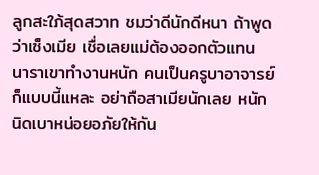ลูกสะใภ้สุดสวาท ชมว่าดีนักดีหนา ถ้าพูดว่าเซ็งเมีย เชื่อเลยแม่ต้องออกตัวแทน นาราเขาทำงานหนัก คนเป็นครูบาอาจารย์ก็แบบนี้แหละ อย่าถือสาเมียนักเลย หนักนิดเบาหน่อยอภัยให้กัน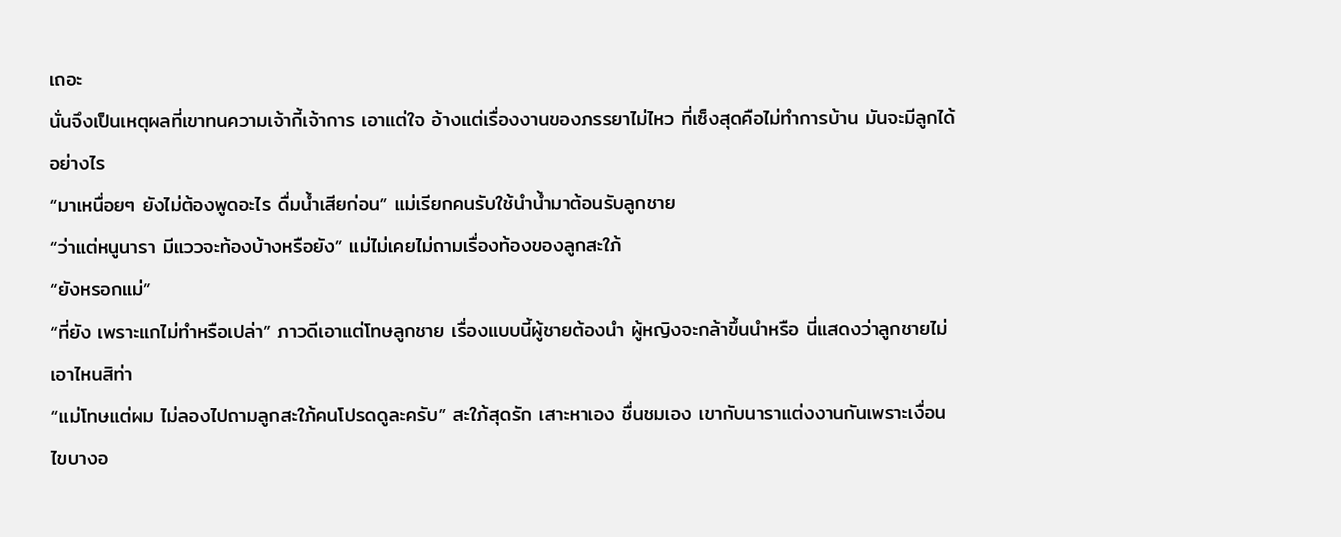เถอะ
นั่นจึงเป็นเหตุผลที่เขาทนความเจ้ากี้เจ้าการ เอาแต่ใจ อ้างแต่เรื่องงานของภรรยาไม่ไหว ที่เซ็งสุดคือไม่ทำการบ้าน มันจะมีลูกได้อย่างไร
“มาเหนื่อยๆ ยังไม่ต้องพูดอะไร ดื่มน้ำเสียก่อน” แม่เรียกคนรับใช้นำน้ำมาต้อนรับลูกชาย
“ว่าแต่หนูนารา มีแววจะท้องบ้างหรือยัง” แม่ไม่เคยไม่ถามเรื่องท้องของลูกสะใภ้
“ยังหรอกแม่”
“ที่ยัง เพราะแกไม่ทำหรือเปล่า” ภาวดีเอาแต่โทษลูกชาย เรื่องแบบนี้ผู้ชายต้องนำ ผู้หญิงจะกล้าขึ้นนำหรือ นี่แสดงว่าลูกชายไม่เอาไหนสิท่า
“แม่โทษแต่ผม ไม่ลองไปถามลูกสะใภ้คนโปรดดูละครับ” สะใภ้สุดรัก เสาะหาเอง ชื่นชมเอง เขากับนาราแต่งงานกันเพราะเงื่อนไขบางอ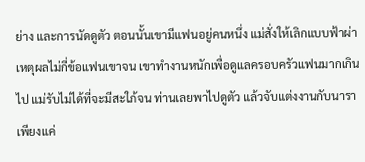ย่าง และการนัดดูตัว ตอนนั้นเขามีแฟนอยู่คนหนึ่ง แม่สั่งให้เลิกแบบฟ้าผ่า เหตุผลไม่กี่ข้อแฟนเขาจน เขาทำงานหนักเพื่อดูแลครอบครัวแฟนมากเกินไป แม่รับไม่ได้ที่จะมีสะใภ้จน ท่านเลยพาไปดูตัว แล้วจับแต่งงานกับนารา เพียงแค่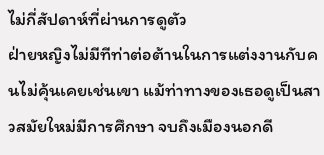ไม่กี่สัปดาห์ที่ผ่านการดูตัว
ฝ่ายหญิงไม่มีทีท่าต่อต้านในการแต่งงานกับคนไม่คุ้นเคยเช่นเขา แม้ท่าทางของเธอดูเป็นสาวสมัยใหม่มีการศึกษา จบถึงเมืองนอกดี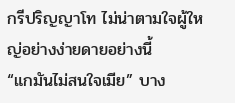กรีปริญญาโท ไม่น่าตามใจผู้ใหญ่อย่างง่ายดายอย่างนี้
“แกมันไม่สนใจเมีย” บาง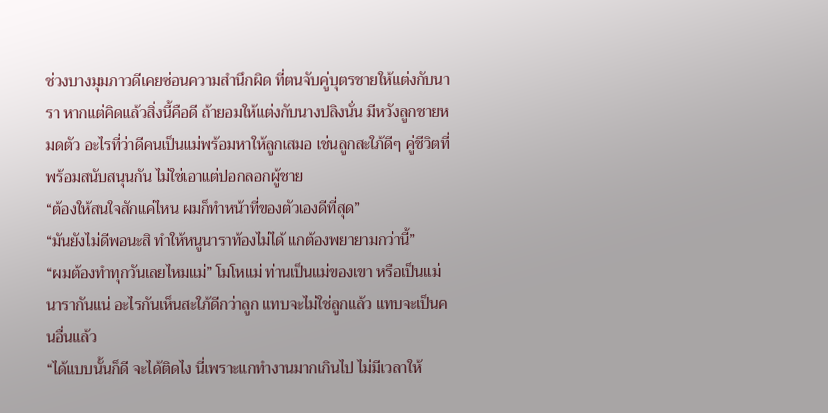ช่วงบางมุมภาวดีเคยซ่อนความสำนึกผิด ที่ตนจับคู่บุตรชายให้แต่งกับนารา หากแต่คิดแล้วสิ่งนี้คือดี ถ้ายอมให้แต่งกับนางปลิงนั่น มีหวังลูกชายหมดตัว อะไรที่ว่าดีคนเป็นแม่พร้อมหาให้ลูกเสมอ เช่นลูกสะใภ้ดีๆ คู่ชีวิตที่พร้อมสนับสนุนกัน ไม่ใช่เอาแต่ปอกลอกผู้ชาย
“ต้องให้สนใจสักแค่ไหน ผมก็ทำหน้าที่ของตัวเองดีที่สุด”
“มันยังไม่ดีพอนะสิ ทำให้หนูนาราท้องไม่ได้ แกต้องพยายามกว่านี้”
“ผมต้องทำทุกวันเลยไหมแม่” โมโหแม่ ท่านเป็นแม่ของเขา หรือเป็นแม่นารากันแน่ อะไรกันเห็นสะใภ้ดีกว่าลูก แทบจะไม่ใช่ลูกแล้ว แทบจะเป็นคนอื่นแล้ว
“ได้แบบนั้นก็ดี จะได้ติดไง นี่เพราะแกทำงานมากเกินไป ไม่มีเวลาให้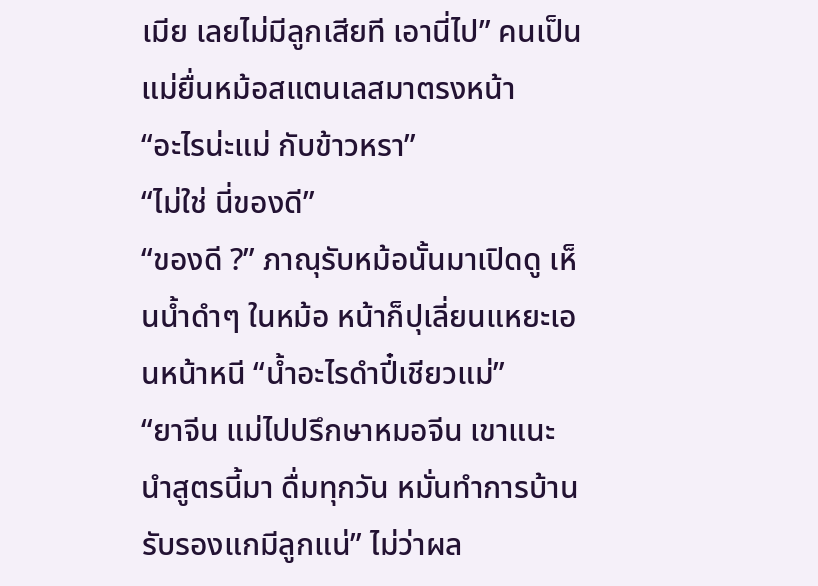เมีย เลยไม่มีลูกเสียที เอานี่ไป” คนเป็นแม่ยื่นหม้อสแตนเลสมาตรงหน้า
“อะไรน่ะแม่ กับข้าวหรา”
“ไม่ใช่ นี่ของดี”
“ของดี ?” ภาณุรับหม้อนั้นมาเปิดดู เห็นน้ำดำๆ ในหม้อ หน้าก็ปุเลี่ยนแหยะเอนหน้าหนี “น้ำอะไรดำปี๋เชียวแม่”
“ยาจีน แม่ไปปรึกษาหมอจีน เขาแนะนำสูตรนี้มา ดื่มทุกวัน หมั่นทำการบ้าน รับรองแกมีลูกแน่” ไม่ว่าผล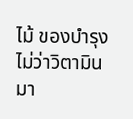ไม้ ของบำรุง ไม่ว่าวิตามิน มา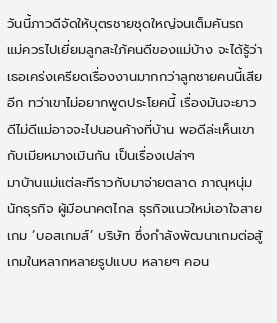วันนี้ภาวดีจัดให้บุตรชายชุดใหญ่จนเต็มคันรถ
แม่ควรไปเยี่ยมลูกสะใภ้คนดีของแม่บ้าง จะได้รู้ว่าเธอเคร่งเครียดเรื่องงานมากกว่าลูกชายคนนี้เสียอีก ทว่าเขาไม่อยากพูดประโยคนี้ เรื่องมันจะยาว ดีไม่ดีแม่อาจจะไปนอนค้างที่บ้าน พอดีล่ะเห็นเขากับเมียหมางเมินกัน เป็นเรื่องเปล่าๆ
มาบ้านแม่แต่ละทีราวกับมาจ่ายตลาด ภาณุหนุ่มนักธุรกิจ ผู้มีอนาคตไกล ธุรกิจแนวใหม่เอาใจสายเกม ‘บอสเกมส์’ บริษัท ซึ่งกำลังพัฒนาเกมต่อสู้ เกมในหลากหลายรูปแบบ หลายๆ คอน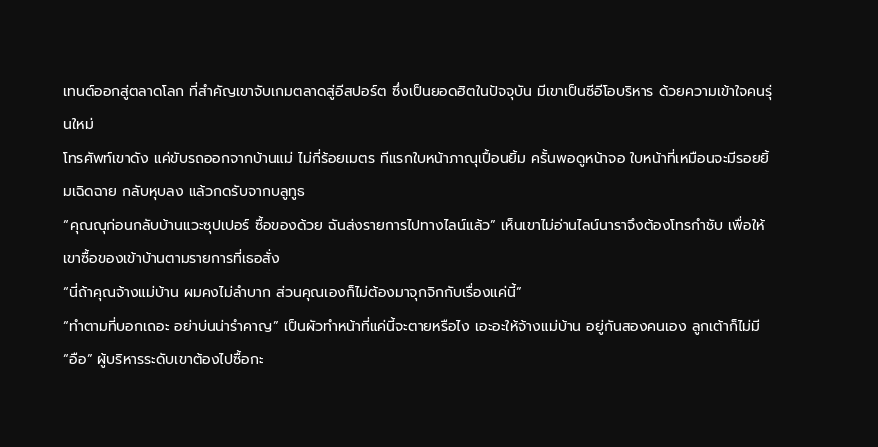เทนต์ออกสู่ตลาดโลก ที่สำคัญเขาจับเกมตลาดสู่อีสปอร์ต ซึ่งเป็นยอดฮิตในปัจจุบัน มีเขาเป็นซีอีโอบริหาร ด้วยความเข้าใจคนรุ่นใหม่
โทรศัพท์เขาดัง แค่ขับรถออกจากบ้านแม่ ไม่กี่ร้อยเมตร ทีแรกใบหน้าภาณุเปื้อนยิ้ม ครั้นพอดูหน้าจอ ใบหน้าที่เหมือนจะมีรอยยิ้มเฉิดฉาย กลับหุบลง แล้วกดรับจากบลูทูธ
“คุณณุก่อนกลับบ้านแวะซุปเปอร์ ซื้อของด้วย ฉันส่งรายการไปทางไลน์แล้ว” เห็นเขาไม่อ่านไลน์นาราจึงต้องโทรกำชับ เพื่อให้เขาซื้อของเข้าบ้านตามรายการที่เธอสั่ง
“นี่ถ้าคุณจ้างแม่บ้าน ผมคงไม่ลำบาก ส่วนคุณเองก็ไม่ต้องมาจุกจิกกับเรื่องแค่นี้”
“ทำตามที่บอกเถอะ อย่าบ่นน่ารำคาญ” เป็นผัวทำหน้าที่แค่นี้จะตายหรือไง เอะอะให้จ้างแม่บ้าน อยู่กันสองคนเอง ลูกเต้าก็ไม่มี
“อือ” ผู้บริหารระดับเขาต้องไปซื้อกะ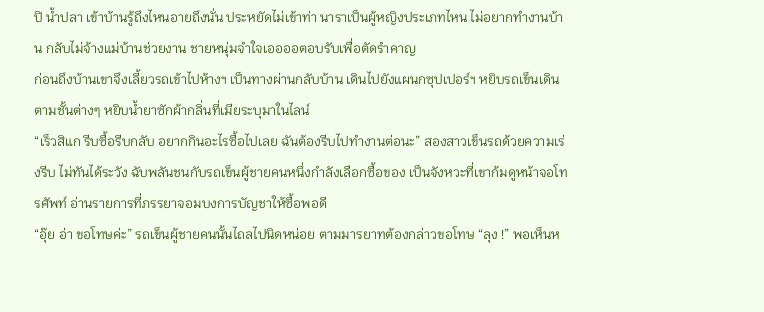ปิ น้ำปลา เข้าบ้านรู้ถึงไหนอายถึงนั่น ประหยัดไม่เข้าท่า นาราเป็นผู้หญิงประเภทไหน ไม่อยากทำงานบ้าน กลับไม่จ้างแม่บ้านช่วยงาน ชายหนุ่มจำใจเออออตอบรับเพื่อตัดรำคาญ
ก่อนถึงบ้านเขาจึงเลี้ยวรถเข้าไปห้างฯ เป็นทางผ่านกลับบ้าน เดินไปยังแผนกซุปเปอร์ฯ หยิบรถเข็นเดินตามชั้นต่างๆ หยิบน้ำยาซักผ้ากลิ่นที่เมียระบุมาในไลน์
“เร็วสิแก รีบซื้อรีบกลับ อยากกินอะไรซื้อไปเลย ฉันต้องรีบไปทำงานต่อนะ” สองสาวเข็นรถด้วยความเร่งรีบ ไม่ทันได้ระวัง ฉับพลันชนกับรถเข็นผู้ชายคนหนึ่งกำลังเลือกซื้อของ เป็นจังหวะที่เขาก้มดูหน้าจอโทรศัพท์ อ่านรายการที่ภรรยาจอมบงการบัญชาให้ซื้อพอดี
“อุ๊ย อ่า ขอโทษค่ะ” รถเข็นผู้ชายคนนั้นไถลไปนิดหน่อย ตามมารยาทต้องกล่าวขอโทษ “ลุง !” พอเห็นห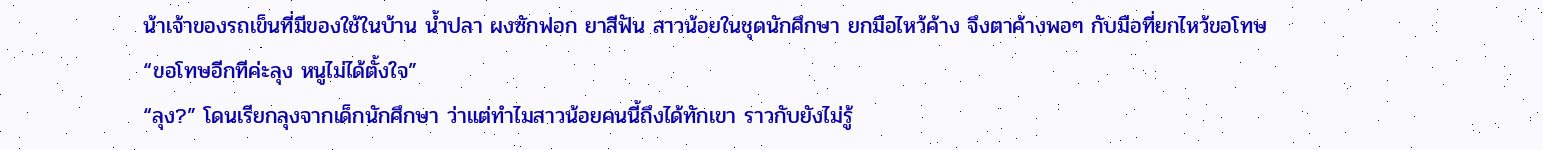น้าเจ้าของรถเข็นที่มีของใช้ในบ้าน น้ำปลา ผงซักฟอก ยาสีฟัน สาวน้อยในชุดนักศึกษา ยกมือไหว้ค้าง จึงตาค้างพอๆ กับมือที่ยกไหว้ขอโทษ
“ขอโทษอีกทีค่ะลุง หนูไม่ได้ตั้งใจ”
“ลุง?” โดนเรียกลุงจากเด็กนักศึกษา ว่าแต่ทำไมสาวน้อยคนนี้ถึงได้ทักเขา ราวกับยังไม่รู้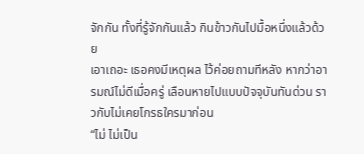จักกัน ทั้งที่รู้จักกันแล้ว กินข้าวกันไปมื้อหนึ่งแล้วด้วย
เอาเถอะ เธอคงมีเหตุผล ไว้ค่อยถามทีหลัง หากว่าอารมณ์ไม่ดีเมื่อครู่ เลือนหายไปแบบปัจจุบันทันด่วน ราวกับไม่เคยโกรธใครมาก่อน
“ไม่ ไม่เป็น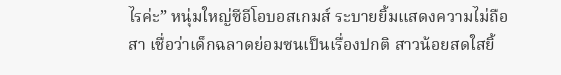ไรค่ะ” หนุ่มใหญ่ซีอีโอบอสเกมส์ ระบายยิ้มแสดงความไม่ถือสา เชื่อว่าเด็กฉลาดย่อมซนเป็นเรื่องปกติ สาวน้อยสดใสยิ้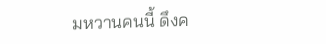มหวานคนนี้ ดึงค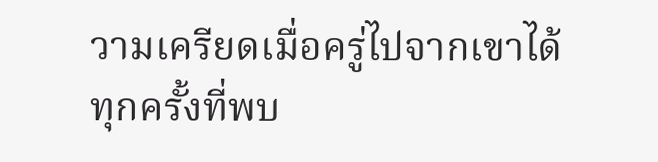วามเครียดเมื่อครู่ไปจากเขาได้ทุกครั้งที่พบ